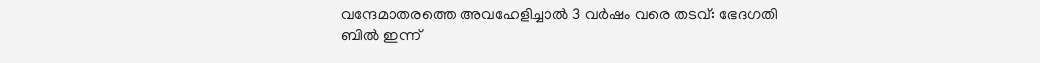വന്ദേമാതരത്തെ അവഹേളിച്ചാല്‍ 3 വര്‍ഷം വരെ തടവ്: ഭേദഗതി ബില്‍ ഇന്ന്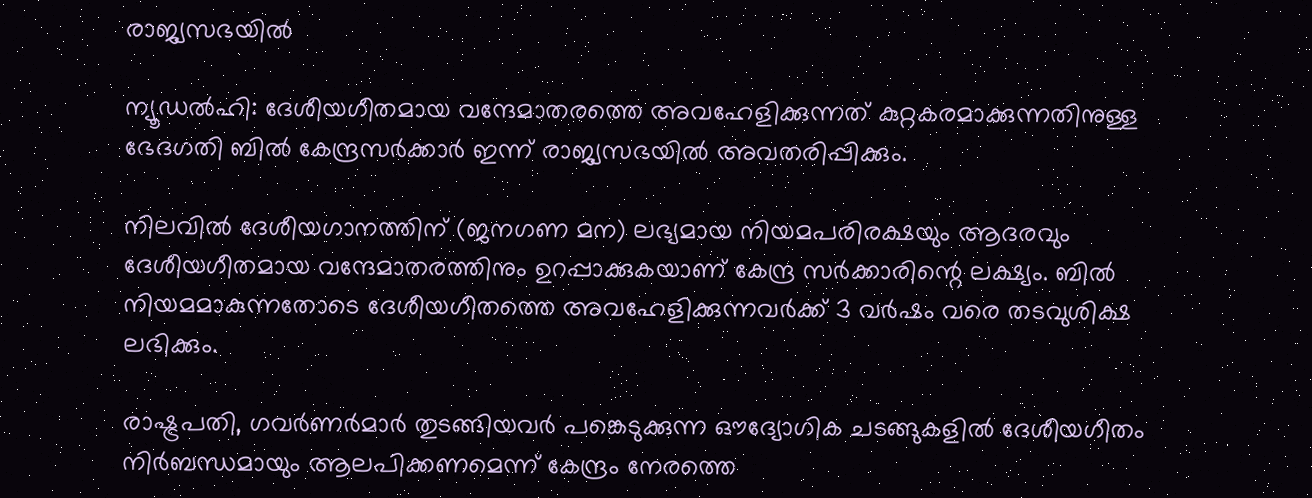രാജ്യസഭയില്‍

ന്യൂഡല്‍ഹി: ദേശീയഗീതമായ വന്ദേമാതരത്തെ അവഹേളിക്കുന്നത് കുറ്റകരമാക്കുന്നതിനുള്ള ഭേദഗതി ബില്‍ കേന്ദ്രസർക്കാർ ഇന്ന് രാജ്യസഭയില്‍ അവതരിപ്പിക്കും.

നിലവില്‍ ദേശീയഗാനത്തിന് (ജനഗണ മന) ലഭ്യമായ നിയമപരിരക്ഷയും ആദരവും ദേശീയഗീതമായ വന്ദേമാതരത്തിനും ഉറപ്പാക്കുകയാണ് കേന്ദ്ര സർക്കാരിന്റെ ലക്ഷ്യം. ബില്‍ നിയമമാകുന്നതോടെ ദേശീയഗീതത്തെ അവഹേളിക്കുന്നവർക്ക് 3 വർഷം വരെ തടവുശിക്ഷ ലഭിക്കും.

രാഷ്ട്രപതി, ഗവർണർമാർ തുടങ്ങിയവർ പങ്കെടുക്കുന്ന ഔദ്യോഗിക ചടങ്ങുകളില്‍ ദേശീയഗീതം നിർബന്ധമായും ആലപിക്കണമെന്ന് കേന്ദ്രം നേരത്തെ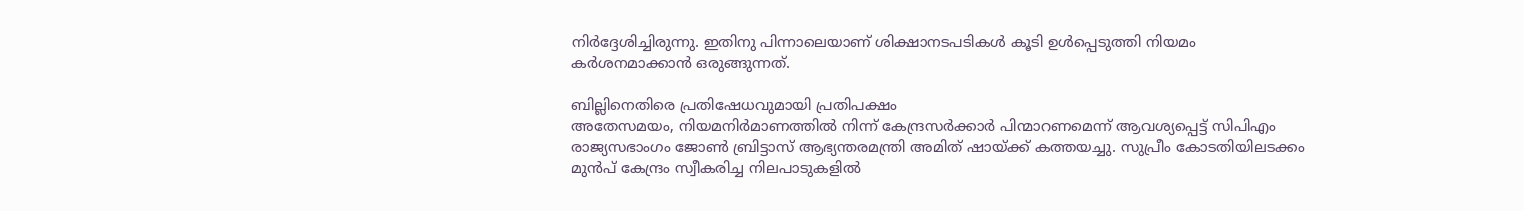നിർദ്ദേശിച്ചിരുന്നു. ഇതിനു പിന്നാലെയാണ് ശിക്ഷാനടപടികള്‍ കൂടി ഉള്‍പ്പെടുത്തി നിയമം കർശനമാക്കാൻ ഒരുങ്ങുന്നത്.

ബില്ലിനെതിരെ പ്രതിഷേധവുമായി പ്രതിപക്ഷം
അതേസമയം, നിയമനിർമാണത്തില്‍ നിന്ന് കേന്ദ്രസർക്കാർ പിന്മാറണമെന്ന് ആവശ്യപ്പെട്ട് സിപിഎം രാജ്യസഭാംഗം ജോണ്‍ ബ്രിട്ടാസ് ആഭ്യന്തരമന്ത്രി അമിത് ഷായ്ക്ക് കത്തയച്ചു. സുപ്രീം കോടതിയിലടക്കം മുൻപ് കേന്ദ്രം സ്വീകരിച്ച നിലപാടുകളില്‍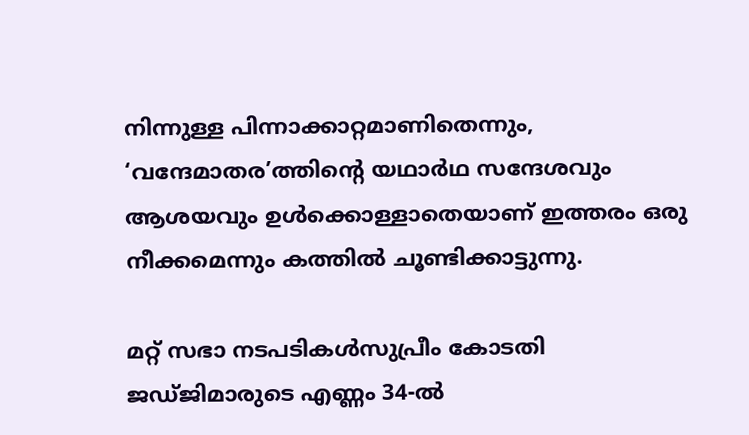നിന്നുള്ള പിന്നാക്കാറ്റമാണിതെന്നും, ‘വന്ദേമാതര’ത്തിന്റെ യഥാർഥ സന്ദേശവും ആശയവും ഉള്‍ക്കൊള്ളാതെയാണ് ഇത്തരം ഒരു നീക്കമെന്നും കത്തില്‍ ചൂണ്ടിക്കാട്ടുന്നു.

മറ്റ് സഭാ നടപടികള്‍സുപ്രീം കോടതി ജഡ്ജിമാരുടെ എണ്ണം 34-ല്‍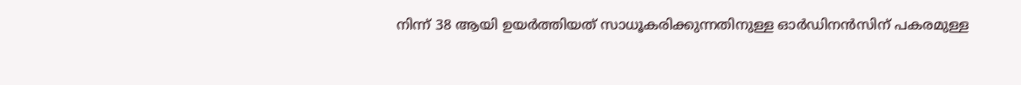നിന്ന് 38 ആയി ഉയർത്തിയത് സാധൂകരിക്കുന്നതിനുള്ള ഓർഡിനൻസിന് പകരമുള്ള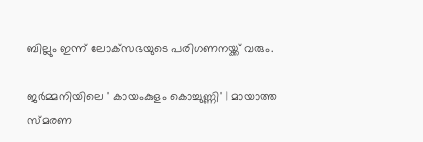ബില്ലും ഇന്ന് ലോക്‌സഭയുടെ പരിഗണനയ്ക്ക് വരും.

ജർമ്മനിയിലെ ' കായംകുളം കൊച്ചുണ്ണി' | മായാത്ത സ്മരണ